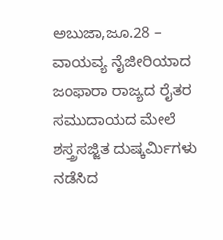ಅಬುಜಾ,ಜೂ.28 – ವಾಯವ್ಯ ನೈಜೀರಿಯಾದ ಜಂಫಾರಾ ರಾಜ್ಯದ ರೈತರ ಸಮುದಾಯದ ಮೇಲೆ ಶಸ್ತ್ರಸಜ್ಜಿತ ದುಷ್ಕರ್ಮಿಗಳು ನಡೆಸಿದ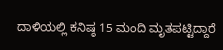ದಾಳಿಯಲ್ಲಿ ಕನಿಷ್ಠ 15 ಮಂದಿ ಮೃತಪಟ್ಟಿದ್ದಾರೆ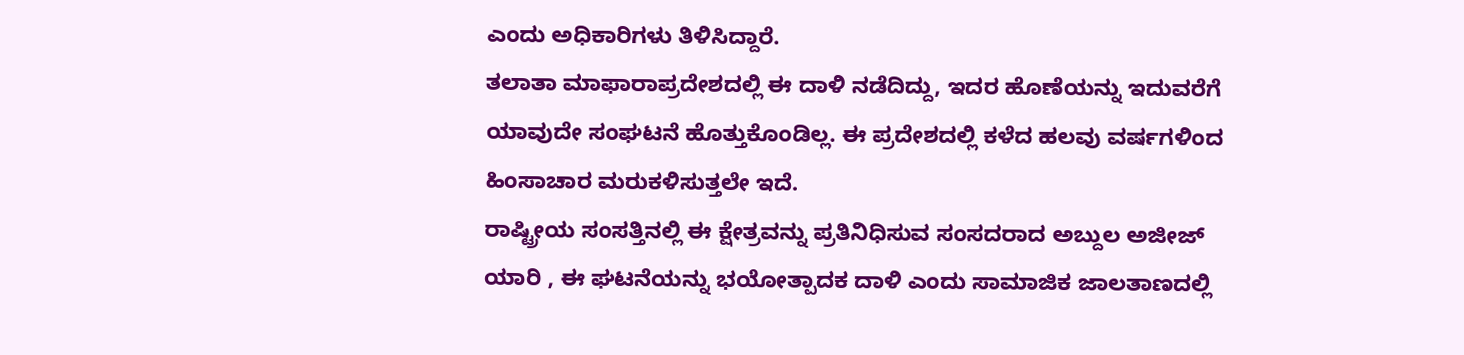ಎಂದು ಅಧಿಕಾರಿಗಳು ತಿಳಿಸಿದ್ದಾರೆ.
ತಲಾತಾ ಮಾಫಾರಾಪ್ರದೇಶದಲ್ಲಿ ಈ ದಾಳಿ ನಡೆದಿದ್ದು, ಇದರ ಹೊಣೆಯನ್ನು ಇದುವರೆಗೆ ಯಾವುದೇ ಸಂಘಟನೆ ಹೊತ್ತುಕೊಂಡಿಲ್ಲ. ಈ ಪ್ರದೇಶದಲ್ಲಿ ಕಳೆದ ಹಲವು ವರ್ಷಗಳಿಂದ ಹಿಂಸಾಚಾರ ಮರುಕಳಿಸುತ್ತಲೇ ಇದೆ.
ರಾಷ್ಟ್ರೀಯ ಸಂಸತ್ತಿನಲ್ಲಿ ಈ ಕ್ಷೇತ್ರವನ್ನು ಪ್ರತಿನಿಧಿಸುವ ಸಂಸದರಾದ ಅಬ್ದುಲ ಅಜೀಜ್ ಯಾರಿ , ಈ ಘಟನೆಯನ್ನು ಭಯೋತ್ಪಾದಕ ದಾಳಿ ಎಂದು ಸಾಮಾಜಿಕ ಜಾಲತಾಣದಲ್ಲಿ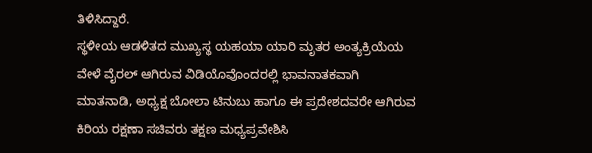ತಿಳಿಸಿದ್ದಾರೆ.
ಸ್ಥಳೀಯ ಆಡಳಿತದ ಮುಖ್ಯಸ್ಥ ಯಹಯಾ ಯಾರಿ ಮೃತರ ಅಂತ್ಯಕ್ರಿಯೆಯ ವೇಳೆ ವೈರಲ್ ಆಗಿರುವ ವಿಡಿಯೊವೊಂದರಲ್ಲಿ ಭಾವನಾತಕವಾಗಿ ಮಾತನಾಡಿ, ಅಧ್ಯಕ್ಷ ಬೋಲಾ ಟಿನುಬು ಹಾಗೂ ಈ ಪ್ರದೇಶದವರೇ ಆಗಿರುವ ಕಿರಿಯ ರಕ್ಷಣಾ ಸಚಿವರು ತಕ್ಷಣ ಮಧ್ಯಪ್ರವೇಶಿಸಿ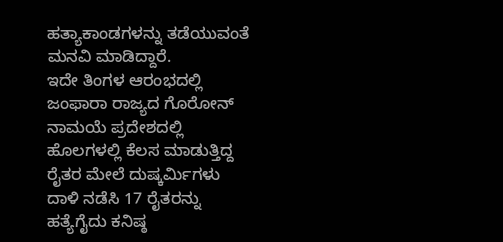ಹತ್ಯಾಕಾಂಡಗಳನ್ನು ತಡೆಯುವಂತೆ ಮನವಿ ಮಾಡಿದ್ದಾರೆ.
ಇದೇ ತಿಂಗಳ ಆರಂಭದಲ್ಲಿ ಜಂಫಾರಾ ರಾಜ್ಯದ ಗೊರೋನ್ ನಾಮಯೆ ಪ್ರದೇಶದಲ್ಲಿ ಹೊಲಗಳಲ್ಲಿ ಕೆಲಸ ಮಾಡುತ್ತಿದ್ದ ರೈತರ ಮೇಲೆ ದುಷ್ಕರ್ಮಿಗಳು ದಾಳಿ ನಡೆಸಿ 17 ರೈತರನ್ನು ಹತ್ಯೆಗೈದು ಕನಿಷ್ಠ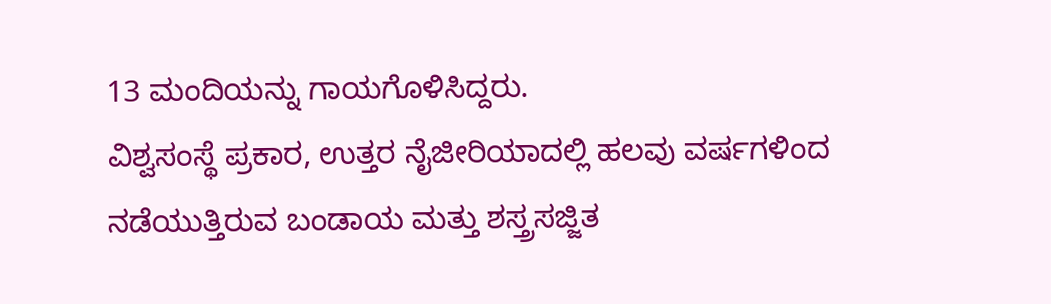13 ಮಂದಿಯನ್ನು ಗಾಯಗೊಳಿಸಿದ್ದರು.
ವಿಶ್ವಸಂಸ್ಥೆ ಪ್ರಕಾರ, ಉತ್ತರ ನೈಜೀರಿಯಾದಲ್ಲಿ ಹಲವು ವರ್ಷಗಳಿಂದ ನಡೆಯುತ್ತಿರುವ ಬಂಡಾಯ ಮತ್ತು ಶಸ್ತ್ರಸಜ್ಜಿತ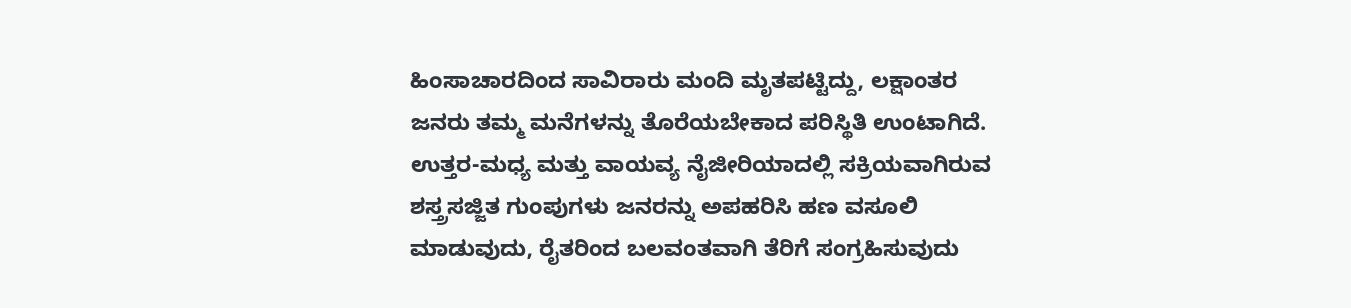ಹಿಂಸಾಚಾರದಿಂದ ಸಾವಿರಾರು ಮಂದಿ ಮೃತಪಟ್ಟಿದ್ದು, ಲಕ್ಷಾಂತರ ಜನರು ತಮ್ಮ ಮನೆಗಳನ್ನು ತೊರೆಯಬೇಕಾದ ಪರಿಸ್ಥಿತಿ ಉಂಟಾಗಿದೆ.
ಉತ್ತರ-ಮಧ್ಯ ಮತ್ತು ವಾಯವ್ಯ ನೈಜೀರಿಯಾದಲ್ಲಿ ಸಕ್ರಿಯವಾಗಿರುವ ಶಸ್ತ್ರಸಜ್ಜಿತ ಗುಂಪುಗಳು ಜನರನ್ನು ಅಪಹರಿಸಿ ಹಣ ವಸೂಲಿ ಮಾಡುವುದು, ರೈತರಿಂದ ಬಲವಂತವಾಗಿ ತೆರಿಗೆ ಸಂಗ್ರಹಿಸುವುದು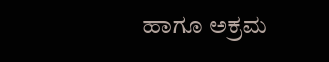ಹಾಗೂ ಅಕ್ರಮ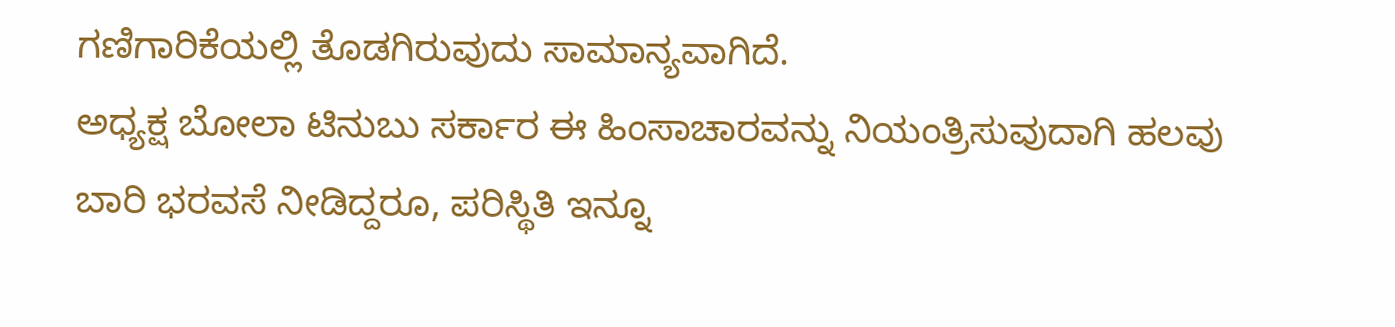ಗಣಿಗಾರಿಕೆಯಲ್ಲಿ ತೊಡಗಿರುವುದು ಸಾಮಾನ್ಯವಾಗಿದೆ.
ಅಧ್ಯಕ್ಷ ಬೋಲಾ ಟಿನುಬು ಸರ್ಕಾರ ಈ ಹಿಂಸಾಚಾರವನ್ನು ನಿಯಂತ್ರಿಸುವುದಾಗಿ ಹಲವು ಬಾರಿ ಭರವಸೆ ನೀಡಿದ್ದರೂ, ಪರಿಸ್ಥಿತಿ ಇನ್ನೂ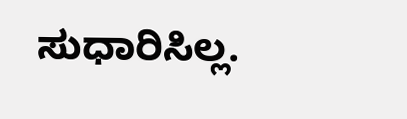ಸುಧಾರಿಸಿಲ್ಲ.